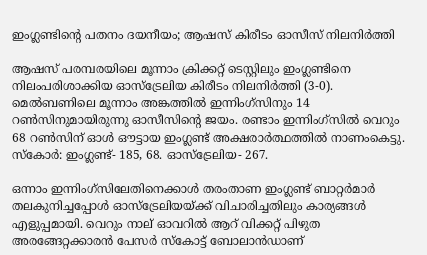ഇംഗ്ലണ്ടിന്റെ പതനം ദയനീയം; ആഷസ് കിരീടം ഓസീസ് നിലനിര്‍ത്തി

ആഷസ് പരമ്പരയിലെ മൂന്നാം ക്രിക്കറ്റ് ടെസ്റ്റിലും ഇംഗ്ലണ്ടിനെ നിലംപരിശാക്കിയ ഓസ്‌ട്രേലിയ കിരീടം നിലനിര്‍ത്തി (3-0). മെല്‍ബണിലെ മൂന്നാം അങ്കത്തില്‍ ഇന്നിംഗ്‌സിനും 14 റണ്‍സിനുമായിരുന്നു ഓസീസിന്റെ ജയം. രണ്ടാം ഇന്നിംഗ്‌സില്‍ വെറും 68 റണ്‍സിന് ഓള്‍ ഔട്ടായ ഇംഗ്ലണ്ട് അക്ഷരാര്‍ത്ഥത്തില്‍ നാണംകെട്ടു. സ്‌കോര്‍: ഇംഗ്ലണ്ട്- 185, 68. ഓസ്‌ട്രേലിയ- 267.

ഒന്നാം ഇന്നിംഗ്‌സിലേതിനെക്കാള്‍ തരംതാണ ഇംഗ്ലണ്ട് ബാറ്റര്‍മാര്‍ തലകുനിച്ചപ്പോള്‍ ഓസ്‌ട്രേലിയയ്ക്ക് വിചാരിച്ചതിലും കാര്യങ്ങള്‍ എളുപ്പമായി. വെറും നാല് ഓവറില്‍ ആറ് വിക്കറ്റ് പിഴുത അരങ്ങേറ്റക്കാരന്‍ പേസര്‍ സ്‌കോട്ട് ബോലാന്‍ഡാണ്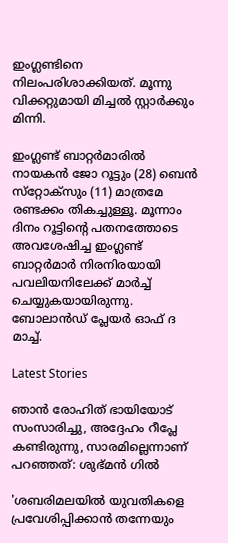ഇംഗ്ലണ്ടിനെ നിലംപരിശാക്കിയത്. മൂന്നു വിക്കറ്റുമായി മിച്ചല്‍ സ്റ്റാര്‍ക്കും മിന്നി.

ഇംഗ്ലണ്ട് ബാറ്റര്‍മാരില്‍ നായകന്‍ ജോ റൂട്ടും (28) ബെന്‍ സ്‌റ്റോക്‌സും (11) മാത്രമേ രണ്ടക്കം തികച്ചുള്ളൂ. മൂന്നാം ദിനം റൂട്ടിന്റെ പതനത്തോടെ അവശേഷിച്ച ഇംഗ്ലണ്ട് ബാറ്റര്‍മാര്‍ നിരനിരയായി പവലിയനിലേക്ക് മാര്‍ച്ച് ചെയ്യുകയായിരുന്നു. ബോലാന്‍ഡ് പ്ലേയര്‍ ഓഫ് ദ മാച്ച്.

Latest Stories

ഞാൻ രോഹിത് ഭായിയോട് സംസാരിച്ചു, അദ്ദേഹം റീപ്ലേ കണ്ടിരുന്നു, സാരമില്ലെന്നാണ് പറഞ്ഞത്: ശുഭ്മൻ ഗിൽ

'ശബരിമലയില്‍ യുവതികളെ പ്രവേശിപ്പിക്കാന്‍ തന്നേയും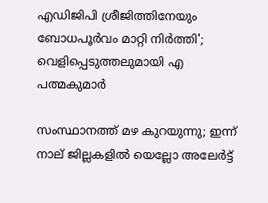എഡിജിപി ശ്രീജിത്തിനേയും ബോധപൂര്‍വം മാറ്റി നിര്‍ത്തി'; വെളിപ്പെടുത്തലുമായി എ പത്മകുമാര്‍

സംസ്ഥാനത്ത് മഴ കുറയുന്നു; ഇന്ന് നാല് ജില്ലകളില്‍ യെല്ലോ അലേര്‍ട്ട്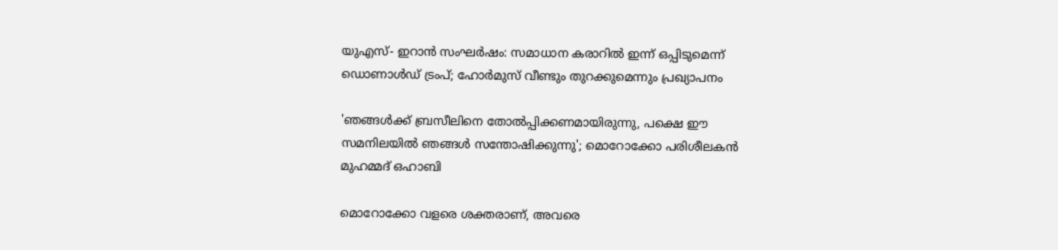യുഎസ്- ഇറാൻ സംഘർഷം: സമാധാന കരാറിൽ ഇന്ന് ഒപ്പിടുമെന്ന് ഡൊണാൾഡ് ട്രംപ്; ഹോർമുസ് വീണ്ടും തുറക്കുമെന്നും പ്രഖ്യാപനം

'ഞങ്ങൾക്ക് ബ്രസീലിനെ തോൽപ്പിക്കണമായിരുന്നു, പക്ഷെ ഈ സമനിലയിൽ ഞങ്ങൾ സന്തോഷിക്കുന്നു'; മൊറോക്കോ പരിശീലകൻ മുഹമ്മദ് ഒഹാബി

മൊറോക്കോ വളരെ ശക്തരാണ്, അവരെ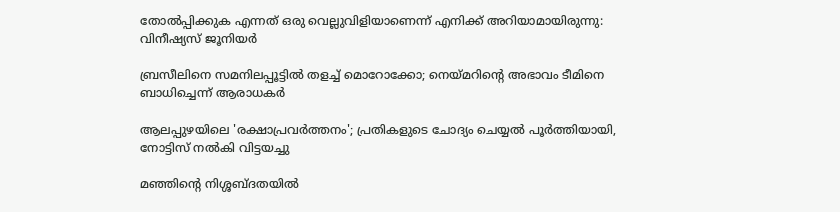തോൽപ്പിക്കുക എന്നത് ഒരു വെല്ലുവിളിയാണെന്ന് എനിക്ക് അറിയാമായിരുന്നു: വിനീഷ്യസ് ജൂനിയർ

ബ്രസീലിനെ സമനിലപ്പൂട്ടിൽ തളച്ച് മൊറോക്കോ; നെയ്മറിന്റെ അഭാവം ടീമിനെ ബാധിച്ചെന്ന് ആരാധകർ

ആലപ്പുഴയിലെ 'രക്ഷാപ്രവർത്തനം'; പ്രതികളുടെ ചോദ്യം ചെയ്യൽ പൂർത്തിയായി, നോട്ടിസ് നൽകി വിട്ടയച്ചു

മഞ്ഞിന്റെ നിശ്ശബ്ദതയിൽ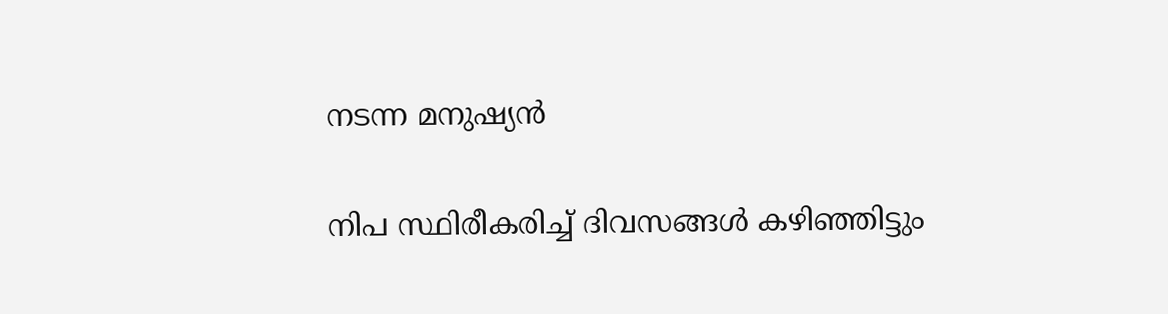നടന്ന മനുഷ്യൻ

നിപ സ്ഥിരീകരിച്ച് ദിവസങ്ങൾ കഴിഞ്ഞിട്ടും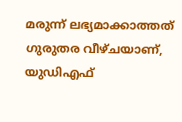മരുന്ന് ലഭ്യമാക്കാത്തത് ഗുരുതര വീഴ്ചയാണ്, യുഡിഎഫ്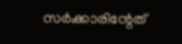സർക്കാരിന്റേത്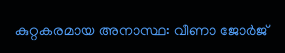കുറ്റകരമായ അനാസ്ഥ: വീണാ ജോർജ്